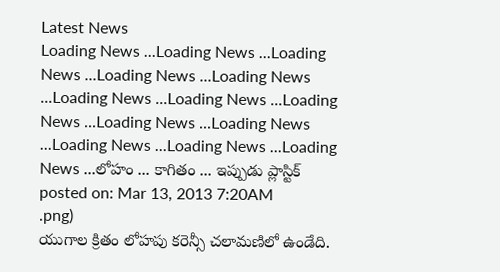Latest News
Loading News ...Loading News ...Loading News ...Loading News ...Loading News ...Loading News ...Loading News ...Loading News ...Loading News ...Loading News ...Loading News ...Loading News ...Loading News ...లోహం ... కాగితం ... ఇప్పుడు ప్లాస్టిక్
posted on: Mar 13, 2013 7:20AM
.png)
యుగాల క్రితం లోహపు కరెన్సీ చలామణిలో ఉండేది.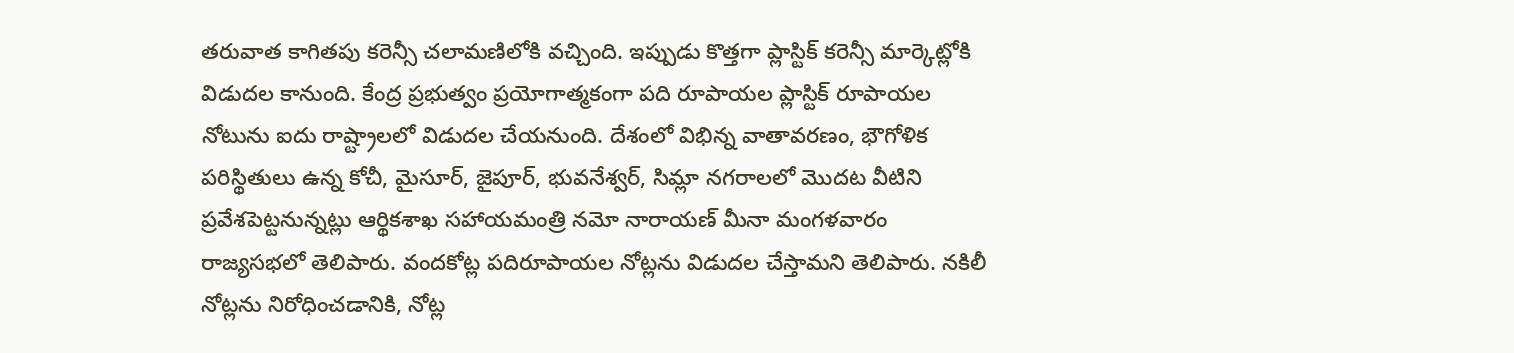తరువాత కాగితపు కరెన్సీ చలామణిలోకి వచ్చింది. ఇప్పుడు కొత్తగా ప్లాస్టిక్ కరెన్సీ మార్కెట్లోకి విడుదల కానుంది. కేంద్ర ప్రభుత్వం ప్రయోగాత్మకంగా పది రూపాయల ప్లాస్టిక్ రూపాయల నోటును ఐదు రాష్ట్రాలలో విడుదల చేయనుంది. దేశంలో విభిన్న వాతావరణం, భౌగోళిక పరిస్థితులు ఉన్న కోచీ, మైసూర్, జైపూర్, భువనేశ్వర్, సిమ్లా నగరాలలో మొదట వీటిని ప్రవేశపెట్టనున్నట్లు ఆర్థికశాఖ సహాయమంత్రి నమో నారాయణ్ మీనా మంగళవారం రాజ్యసభలో తెలిపారు. వందకోట్ల పదిరూపాయల నోట్లను విడుదల చేస్తామని తెలిపారు. నకిలీ నోట్లను నిరోధించడానికి, నోట్ల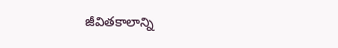జీవితకాలాన్ని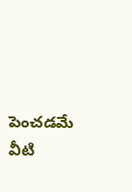పెంచడమే వీటి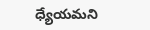ధ్యేయమని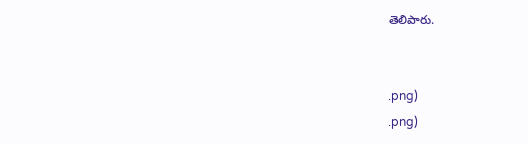తెలిపారు.


.png)
.png)